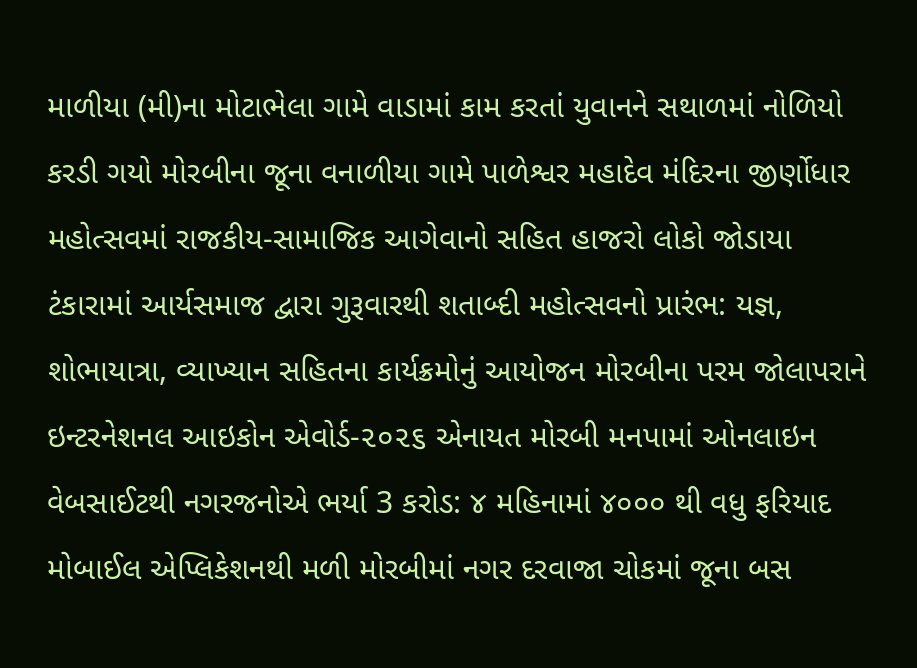માળીયા (મી)ના મોટાભેલા ગામે વાડામાં કામ કરતાં યુવાનને સથાળમાં નોળિયો કરડી ગયો મોરબીના જૂના વનાળીયા ગામે પાળેશ્વર મહાદેવ મંદિરના જીર્ણોધાર મહોત્સવમાં રાજકીય-સામાજિક આગેવાનો સહિત હાજરો લોકો જોડાયા ટંકારામાં આર્યસમાજ દ્વારા ગુરૂવારથી શતાબ્દી મહોત્સવનો પ્રારંભ: યજ્ઞ, શોભાયાત્રા, વ્યાખ્યાન સહિતના કાર્યક્રમોનું આયોજન મોરબીના પરમ જોલાપરાને ઇન્ટરનેશનલ આઇકોન એવોર્ડ-૨૦૨૬ એનાયત મોરબી મનપામાં ઓનલાઇન વેબસાઈટથી નગરજનોએ ભર્યા 3 કરોડ: ૪ મહિનામાં ૪૦૦૦ થી વધુ ફરિયાદ મોબાઈલ એપ્લિકેશનથી મળી મોરબીમાં નગર દરવાજા ચોકમાં જૂના બસ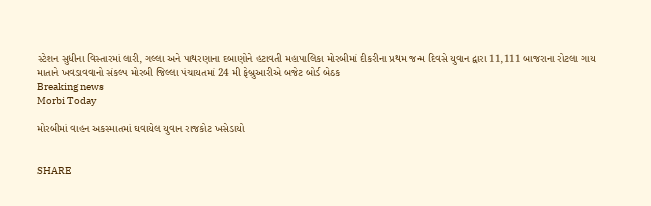સ્ટેશન સુધીના વિસ્તારમાં લારી, ગલ્લા અને પાથરણાના દબાણોને હટાવતી મહાપાલિકા મોરબીમાં દીકરીના પ્રથમ જન્મ દિવસે યુવાન દ્વારા 11,111 બાજરાના રોટલા ગાય માતાને ખવડાવવાનો સંકલ્પ મોરબી જિલ્લા પંચાયતમાં 24 મી ફેબ્રુઆરીએ બજેટ બોર્ડ બેઠક
Breaking news
Morbi Today

મોરબીમાં વાહન અકસ્માતમાં ઘવાયેલ યુવાન રાજકોટ ખસેડાયો


SHARE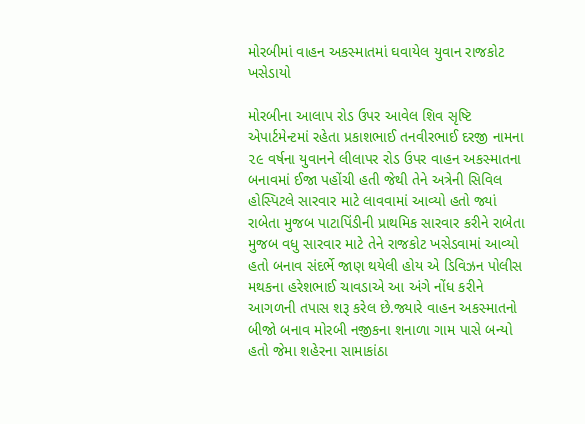મોરબીમાં વાહન અકસ્માતમાં ઘવાયેલ યુવાન રાજકોટ ખસેડાયો

મોરબીના આલાપ રોડ ઉપર આવેલ શિવ સૃષ્ટિ એપાર્ટમેન્ટમાં રહેતા પ્રકાશભાઈ તનવીરભાઈ દરજી નામના ૨૯ વર્ષના યુવાનને લીલાપર રોડ ઉપર વાહન અકસ્માતના બનાવમાં ઈજા પહોંચી હતી જેથી તેને અત્રેની સિવિલ હોસ્પિટલે સારવાર માટે લાવવામાં આવ્યો હતો જ્યાં રાબેતા મુજબ પાટાપિંડીની પ્રાથમિક સારવાર કરીને રાબેતા મુજબ વધુ સારવાર માટે તેને રાજકોટ ખસેડવામાં આવ્યો હતો બનાવ સંદર્ભે જાણ થયેલી હોય એ ડિવિઝન પોલીસ મથકના હરેશભાઈ ચાવડાએ આ અંગે નોંધ કરીને આગળની તપાસ શરૂ કરેલ છે.જ્યારે વાહન અકસ્માતનો બીજો બનાવ મોરબી નજીકના શનાળા ગામ પાસે બન્યો હતો જેમા શહેરના સામાકાંઠા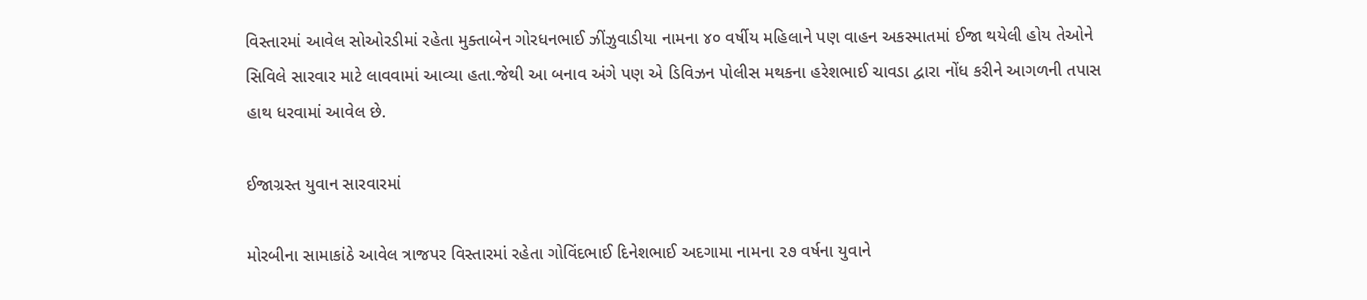વિસ્તારમાં આવેલ સોઓરડીમાં રહેતા મુક્તાબેન ગોરધનભાઈ ઝીંઝુવાડીયા નામના ૪૦ વર્ષીય મહિલાને પણ વાહન અકસ્માતમાં ઈજા થયેલી હોય તેઓને સિવિલે સારવાર માટે લાવવામાં આવ્યા હતા.જેથી આ બનાવ અંગે પણ એ ડિવિઝન પોલીસ મથકના હરેશભાઈ ચાવડા દ્વારા નોંધ કરીને આગળની તપાસ હાથ ધરવામાં આવેલ છે.

ઈજાગ્રસ્ત યુવાન સારવારમાં

મોરબીના સામાકાંઠે આવેલ ત્રાજપર વિસ્તારમાં રહેતા ગોવિંદભાઈ દિનેશભાઈ અદગામા નામના ૨૭ વર્ષના યુવાને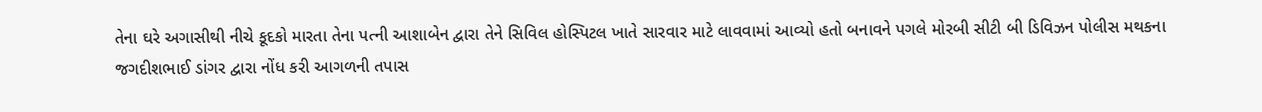તેના ઘરે અગાસીથી નીચે કૂદકો મારતા તેના પત્ની આશાબેન દ્વારા તેને સિવિલ હોસ્પિટલ ખાતે સારવાર માટે લાવવામાં આવ્યો હતો બનાવને પગલે મોરબી સીટી બી ડિવિઝન પોલીસ મથકના જગદીશભાઈ ડાંગર દ્વારા નોંધ કરી આગળની તપાસ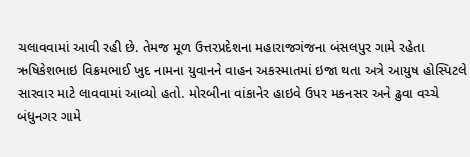ચલાવવામાં આવી રહી છે. તેમજ મૂળ ઉત્તરપ્રદેશના મહારાજગંજના બંસલપુર ગામે રહેતા ઋષિકેશભાઇ વિક્રમભાઈ ખુદ નામના યુવાનને વાહન અકસ્માતમાં ઇજા થતા અત્રે આયુષ હોસ્પિટલે સારવાર માટે લાવવામાં આવ્યો હતો. મોરબીના વાંકાનેર હાઇવે ઉપર મકનસર અને ઢુવા વચ્ચે બંધુનગર ગામે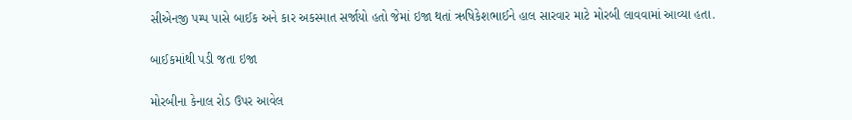સીએનજી પમ્પ પાસે બાઈક અને કાર અકસ્માત સર્જાયો હતો જેમાં ઇજા થતાં ઋષિકેશભાઈને હાલ સારવાર માટે મોરબી લાવવામાં આવ્યા હતા.

બાઈકમાંથી પડી જતા ઇજા

મોરબીના કેનાલ રોડ ઉપર આવેલ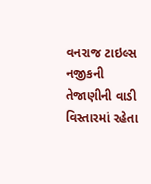વનરાજ ટાઇલ્સ નજીકની તેજાણીની વાડી વિસ્તારમાં રહેતા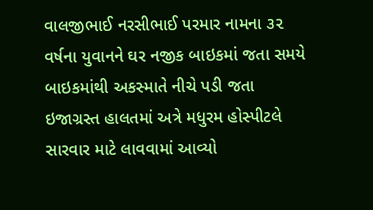વાલજીભાઈ નરસીભાઈ પરમાર નામના ૩૨ વર્ષના યુવાનને ઘર નજીક બાઇકમાં જતા સમયે બાઇકમાંથી અકસ્માતે નીચે પડી જતા ઇજાગ્રસ્ત હાલતમાં અત્રે મધુરમ હોસ્પીટલે સારવાર માટે લાવવામાં આવ્યો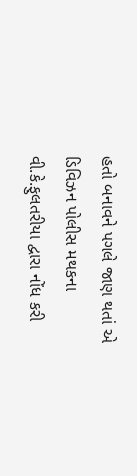હતો બનાવને પગલે જાણ થતાં એ ડિવિઝન પોલીસ મથકના વી.કે.ફુલતરીયા દ્વારા નોંધ કરી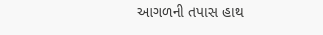આગળની તપાસ હાથ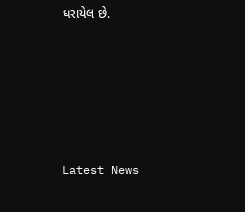ધરાયેલ છે.






Latest News